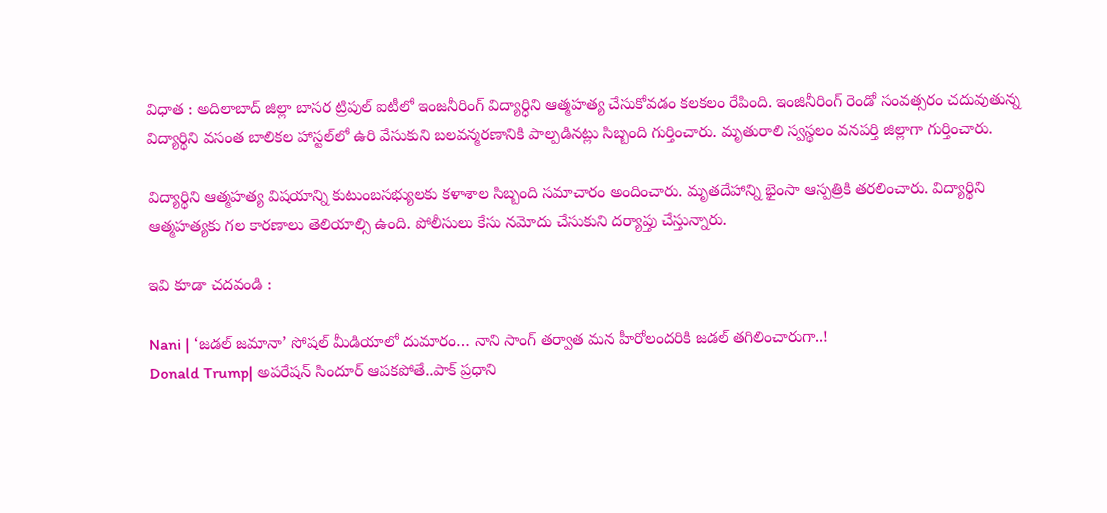విధాత : అదిలాబాద్ జిల్లా బాసర ట్రిపుల్ ఐటీలో ఇంజనీరింగ్ విద్యార్ధిని ఆత్మహత్య చేసుకోవడం కలకలం రేపింది. ఇంజినీరింగ్‌ రెండో సంవత్సరం చదువుతున్న విద్యార్థిని వసంత బాలికల హాస్టల్‌లో ఉరి వేసుకుని బలవన్మరణానికి పాల్పడినట్లు సిబ్బంది గుర్తించారు. మృతురాలి స్వస్థలం వనపర్తి జిల్లాగా గుర్తించారు.

విద్యార్థిని ఆత్మహత్య విషయాన్ని కుటుంబసభ్యులకు కళాశాల సిబ్బంది సమాచారం అందించారు. మృతదేహాన్ని భైంసా ఆస్పత్రికి తరలించారు. విద్యార్థిని ఆత్మహత్యకు గల కారణాలు తెలియాల్సి ఉంది. పోలీసులు కేసు నమోదు చేసుకుని దర్యాప్తు చేస్తున్నారు.

ఇవి కూడా చదవండి :

Nani | ‘జడల్ జమానా’ సోషల్ మీడియాలో దుమారం… నాని సాంగ్ త‌ర్వాత మ‌న హీరోలంద‌రికి జ‌డ‌ల్ త‌గిలించారుగా..!
Donald Trump| అపరేషన్ సిందూర్ ఆపకపోతే..పాక్ ప్రధాని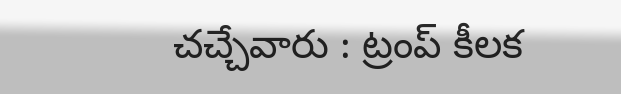చచ్చేవారు : ట్రంప్ కీలక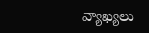వ్యాఖ్యలు